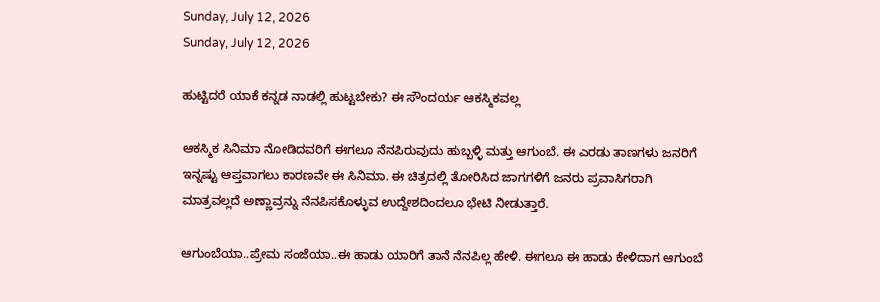Sunday, July 12, 2026
Sunday, July 12, 2026

ಹುಟ್ಟಿದರೆ ಯಾಕೆ ಕನ್ನಡ ನಾಡಲ್ಲಿ ಹುಟ್ಟಬೇಕು? ಈ ಸೌಂದರ್ಯ ಆಕಸ್ಮಿಕವಲ್ಲ

ಆಕಸ್ಮಿಕ ಸಿನಿಮಾ ನೋಡಿದವರಿಗೆ ಈಗಲೂ ನೆನಪಿರುವುದು ಹುಬ್ಬಳ್ಳಿ ಮತ್ತು ಆಗುಂಬೆ. ಈ ಎರಡು ತಾಣಗಳು ಜನರಿಗೆ ಇನ್ನಷ್ಟು ಆಪ್ತವಾಗಲು ಕಾರಣವೇ ಈ ಸಿನಿಮಾ. ಈ ಚಿತ್ರದಲ್ಲಿ ತೋರಿಸಿದ ಜಾಗಗಳಿಗೆ ಜನರು ಪ್ರವಾಸಿಗರಾಗಿ ಮಾತ್ರವಲ್ಲದೆ ಅಣ್ಣಾವ್ರನ್ನು ನೆನಪಿಸಕೊಳ್ಳುವ ಉದ್ದೇಶದಿಂದಲೂ ಭೇಟಿ ನೀಡುತ್ತಾರೆ.

ಆಗುಂಬೆಯಾ..ಪ್ರೇಮ ಸಂಜೆಯಾ..ಈ ಹಾಡು ಯಾರಿಗೆ ತಾನೆ ನೆನಪಿಲ್ಲ ಹೇಳಿ. ಈಗಲೂ ಈ ಹಾಡು ಕೇಳಿದಾಗ ಆಗುಂಬೆ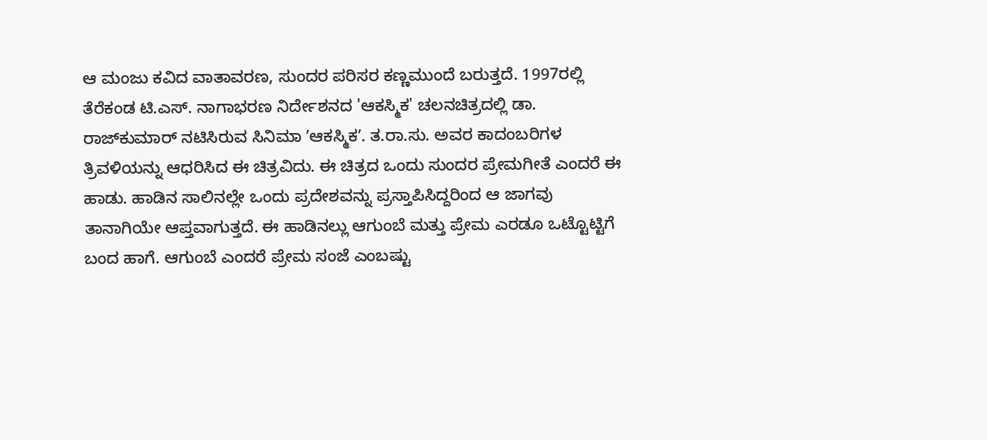ಆ ಮಂಜು ಕವಿದ ವಾತಾವರಣ, ಸುಂದರ ಪರಿಸರ ಕಣ್ಣಮುಂದೆ ಬರುತ್ತದೆ. 1997ರಲ್ಲಿ ತೆರೆಕಂಡ ಟಿ.ಎಸ್. ನಾಗಾಭರಣ ನಿರ್ದೇಶನದ 'ಆಕಸ್ಮಿಕ' ಚಲನಚಿತ್ರದಲ್ಲಿ ಡಾ. ರಾಜ್‌ಕುಮಾರ್‌ ನಟಿಸಿರುವ ಸಿನಿಮಾ ʼಆಕಸ್ಮಿಕʼ. ತ.ರಾ.ಸು. ಅವರ ಕಾದಂಬರಿಗಳ ತ್ರಿವಳಿಯನ್ನು ಆಧರಿಸಿದ ಈ ಚಿತ್ರವಿದು. ಈ ಚಿತ್ರದ ಒಂದು ಸುಂದರ ಪ್ರೇಮಗೀತೆ ಎಂದರೆ ಈ ಹಾಡು. ಹಾಡಿನ ಸಾಲಿನಲ್ಲೇ ಒಂದು ಪ್ರದೇಶವನ್ನು ಪ್ರಸ್ತಾಪಿಸಿದ್ದರಿಂದ ಆ ಜಾಗವು ತಾನಾಗಿಯೇ ಆಪ್ತವಾಗುತ್ತದೆ. ಈ ಹಾಡಿನಲ್ಲು ಆಗುಂಬೆ ಮತ್ತು ಪ್ರೇಮ ಎರಡೂ ಒಟ್ಟೊಟ್ಟಿಗೆ ಬಂದ ಹಾಗೆ. ಆಗುಂಬೆ ಎಂದರೆ ಪ್ರೇಮ ಸಂಜೆ ಎಂಬಷ್ಟು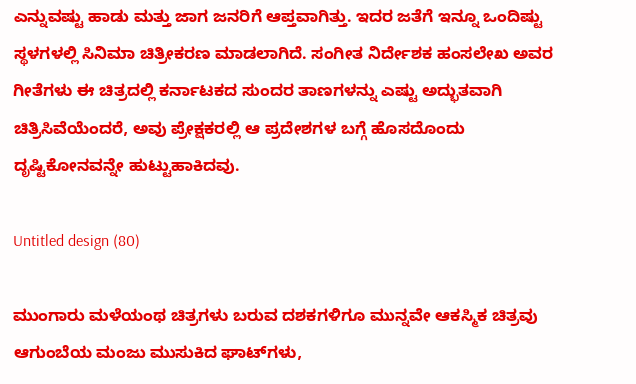ಎನ್ನುವಷ್ಟು ಹಾಡು ಮತ್ತು ಜಾಗ ಜನರಿಗೆ ಆಪ್ತವಾಗಿತ್ತು. ಇದರ ಜತೆಗೆ ಇನ್ನೂ ಒಂದಿಷ್ಟು ಸ್ಥಳಗಳಲ್ಲಿ ಸಿನಿಮಾ ಚಿತ್ರೀಕರಣ ಮಾಡಲಾಗಿದೆ. ಸಂಗೀತ ನಿರ್ದೇಶಕ ಹಂಸಲೇಖ ಅವರ ಗೀತೆಗಳು ಈ ಚಿತ್ರದಲ್ಲಿ ಕರ್ನಾಟಕದ ಸುಂದರ ತಾಣಗಳನ್ನು ಎಷ್ಟು ಅದ್ಭುತವಾಗಿ ಚಿತ್ರಿಸಿವೆಯೆಂದರೆ, ಅವು ಪ್ರೇಕ್ಷಕರಲ್ಲಿ ಆ ಪ್ರದೇಶಗಳ ಬಗ್ಗೆ ಹೊಸದೊಂದು ದೃಷ್ಟಿಕೋನವನ್ನೇ ಹುಟ್ಟುಹಾಕಿದವು.

Untitled design (80)

ಮುಂಗಾರು ಮಳೆಯಂಥ ಚಿತ್ರಗಳು ಬರುವ ದಶಕಗಳಿಗೂ ಮುನ್ನವೇ ಆಕಸ್ಮಿಕ ಚಿತ್ರವು ಆಗುಂಬೆಯ ಮಂಜು ಮುಸುಕಿದ ಘಾಟ್‌ಗಳು,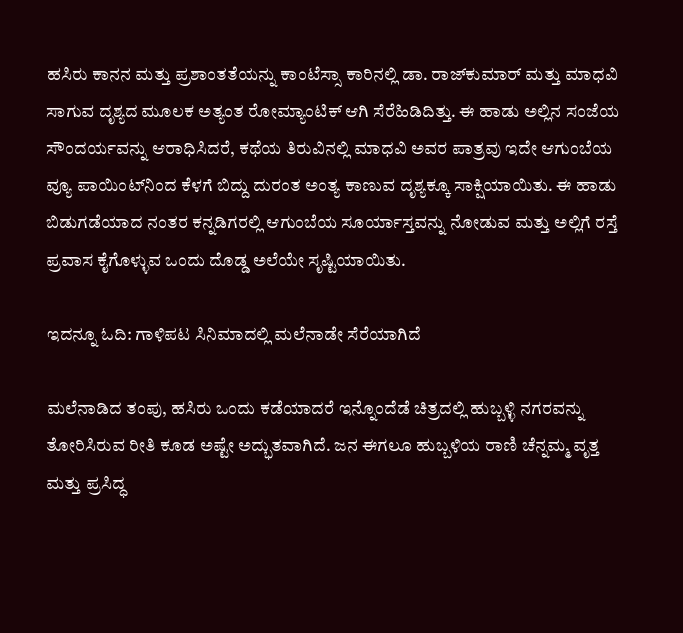ಹಸಿರು ಕಾನನ ಮತ್ತು ಪ್ರಶಾಂತತೆಯನ್ನು ಕಾಂಟೆಸ್ಸಾ ಕಾರಿನಲ್ಲಿ ಡಾ. ರಾಜ್‌ಕುಮಾರ್ ಮತ್ತು ಮಾಧವಿ ಸಾಗುವ ದೃಶ್ಯದ ಮೂಲಕ ಅತ್ಯಂತ ರೋಮ್ಯಾಂಟಿಕ್ ಆಗಿ ಸೆರೆಹಿಡಿದಿತ್ತು. ಈ ಹಾಡು ಅಲ್ಲಿನ ಸಂಜೆಯ ಸೌಂದರ್ಯವನ್ನು ಆರಾಧಿಸಿದರೆ, ಕಥೆಯ ತಿರುವಿನಲ್ಲಿ ಮಾಧವಿ ಅವರ ಪಾತ್ರವು ಇದೇ ಆಗುಂಬೆಯ ವ್ಯೂ ಪಾಯಿಂಟ್‌ನಿಂದ ಕೆಳಗೆ ಬಿದ್ದು ದುರಂತ ಅಂತ್ಯ ಕಾಣುವ ದೃಶ್ಯಕ್ಕೂ ಸಾಕ್ಷಿಯಾಯಿತು. ಈ ಹಾಡು ಬಿಡುಗಡೆಯಾದ ನಂತರ ಕನ್ನಡಿಗರಲ್ಲಿ ಆಗುಂಬೆಯ ಸೂರ್ಯಾಸ್ತವನ್ನು ನೋಡುವ ಮತ್ತು ಅಲ್ಲಿಗೆ ರಸ್ತೆ ಪ್ರವಾಸ ಕೈಗೊಳ್ಳುವ ಒಂದು ದೊಡ್ಡ ಅಲೆಯೇ ಸೃಷ್ಟಿಯಾಯಿತು.

ಇದನ್ನೂ ಓದಿ: ಗಾಳಿಪಟ ಸಿನಿಮಾದಲ್ಲಿ ಮಲೆನಾಡೇ ಸೆರೆಯಾಗಿದೆ

ಮಲೆನಾಡಿದ ತಂಪು, ಹಸಿರು ಒಂದು ಕಡೆಯಾದರೆ ಇನ್ನೊಂದೆಡೆ ಚಿತ್ರದಲ್ಲಿ ಹುಬ್ಬಳ್ಳಿ ನಗರವನ್ನು ತೋರಿಸಿರುವ ರೀತಿ ಕೂಡ ಅಷ್ಟೇ ಅದ್ಭುತವಾಗಿದೆ. ಜನ ಈಗಲೂ ಹುಬ್ಬಳಿಯ ರಾಣಿ ಚೆನ್ನಮ್ಮ ವೃತ್ತ ಮತ್ತು ಪ್ರಸಿದ್ಧ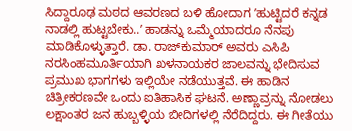ಸಿದ್ದಾರೂಢ ಮಠದ ಆವರಣದ ಬಳಿ ಹೋದಾಗ ʼಹುಟ್ಟಿದರೆ ಕನ್ನಡ ನಾಡಲ್ಲಿ ಹುಟ್ಟಬೇಕು..ʼ ಹಾಡನ್ನು ಒಮ್ಮೆಯಾದರೂ ನೆನಪು ಮಾಡಿಕೊಳ್ಳುತ್ತಾರೆ. ಡಾ. ರಾಜ್‌ಕುಮಾರ್ ಅವರು ಎಸಿಪಿ ನರಸಿಂಹಮೂರ್ತಿಯಾಗಿ ಖಳನಾಯಕರ ಜಾಲವನ್ನು ಭೇದಿಸುವ ಪ್ರಮುಖ ಭಾಗಗಳು ಇಲ್ಲಿಯೇ ನಡೆಯುತ್ತವೆ. ಈ ಹಾಡಿನ ಚಿತ್ರೀಕರಣವೇ ಒಂದು ಐತಿಹಾಸಿಕ ಘಟನೆ. ಅಣ್ಣಾವ್ರನ್ನು ನೋಡಲು ಲಕ್ಷಾಂತರ ಜನ ಹುಬ್ಬಳ್ಳಿಯ ಬೀದಿಗಳಲ್ಲಿ ನೆರೆದಿದ್ದರು. ಈ ಗೀತೆಯು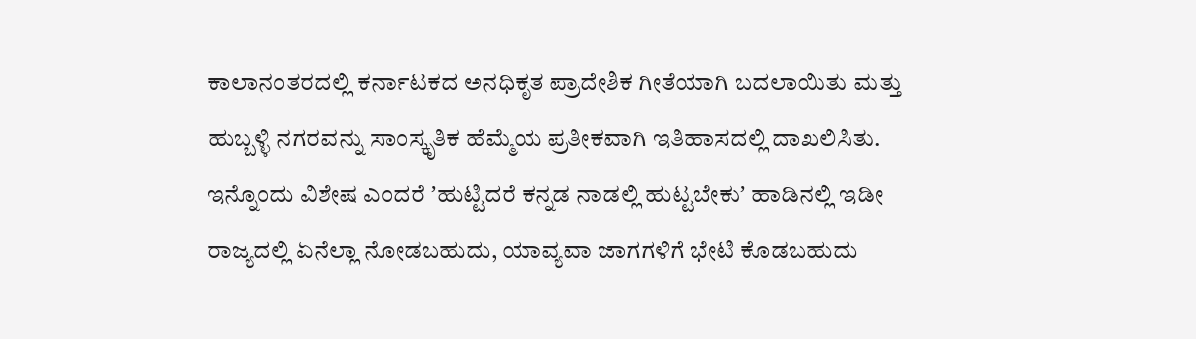ಕಾಲಾನಂತರದಲ್ಲಿ ಕರ್ನಾಟಕದ ಅನಧಿಕೃತ ಪ್ರಾದೇಶಿಕ ಗೀತೆಯಾಗಿ ಬದಲಾಯಿತು ಮತ್ತು ಹುಬ್ಬಳ್ಳಿ ನಗರವನ್ನು ಸಾಂಸ್ಕೃತಿಕ ಹೆಮ್ಮೆಯ ಪ್ರತೀಕವಾಗಿ ಇತಿಹಾಸದಲ್ಲಿ ದಾಖಲಿಸಿತು. ಇನ್ನೊಂದು ವಿಶೇಷ ಎಂದರೆ ʼಹುಟ್ಟಿದರೆ ಕನ್ನಡ ನಾಡಲ್ಲಿ ಹುಟ್ಟಬೇಕುʼ ಹಾಡಿನಲ್ಲಿ ಇಡೀ ರಾಜ್ಯದಲ್ಲಿ ಏನೆಲ್ಲಾ ನೋಡಬಹುದು, ಯಾವ್ಯವಾ ಜಾಗಗಳಿಗೆ ಭೇಟಿ ಕೊಡಬಹುದು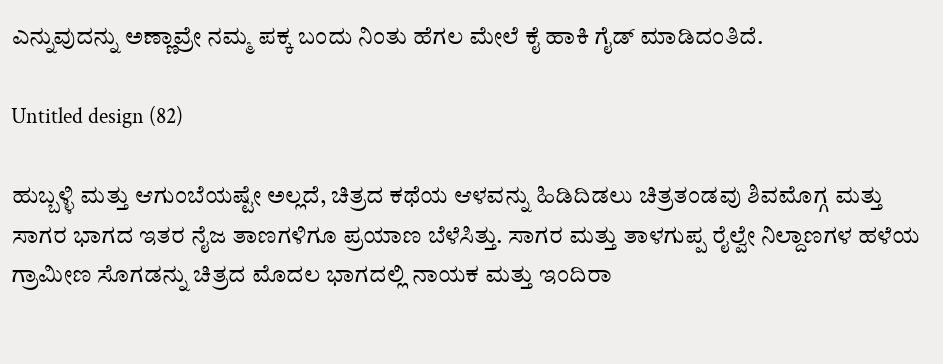ಎನ್ನುವುದನ್ನು ಅಣ್ಣಾವ್ರೇ ನಮ್ಮ ಪಕ್ಕ ಬಂದು ನಿಂತು ಹೆಗಲ ಮೇಲೆ ಕೈ ಹಾಕಿ ಗೈಡ್‌ ಮಾಡಿದಂತಿದೆ.

Untitled design (82)

ಹುಬ್ಬಳ್ಳಿ ಮತ್ತು ಆಗುಂಬೆಯಷ್ಟೇ ಅಲ್ಲದೆ, ಚಿತ್ರದ ಕಥೆಯ ಆಳವನ್ನು ಹಿಡಿದಿಡಲು ಚಿತ್ರತಂಡವು ಶಿವಮೊಗ್ಗ ಮತ್ತು ಸಾಗರ ಭಾಗದ ಇತರ ನೈಜ ತಾಣಗಳಿಗೂ ಪ್ರಯಾಣ ಬೆಳೆಸಿತ್ತು. ಸಾಗರ ಮತ್ತು ತಾಳಗುಪ್ಪ ರೈಲ್ವೇ ನಿಲ್ದಾಣಗಳ ಹಳೆಯ ಗ್ರಾಮೀಣ ಸೊಗಡನ್ನು ಚಿತ್ರದ ಮೊದಲ ಭಾಗದಲ್ಲಿ ನಾಯಕ ಮತ್ತು ಇಂದಿರಾ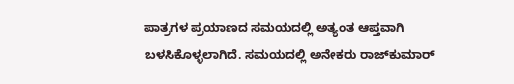ಪಾತ್ರಗಳ ಪ್ರಯಾಣದ ಸಮಯದಲ್ಲಿ ಅತ್ಯಂತ ಆಪ್ತವಾಗಿ ಬಳಸಿಕೊಳ್ಳಲಾಗಿದೆ. ಸಮಯದಲ್ಲಿ ಅನೇಕರು ರಾಜ್‌ಕುಮಾರ್‌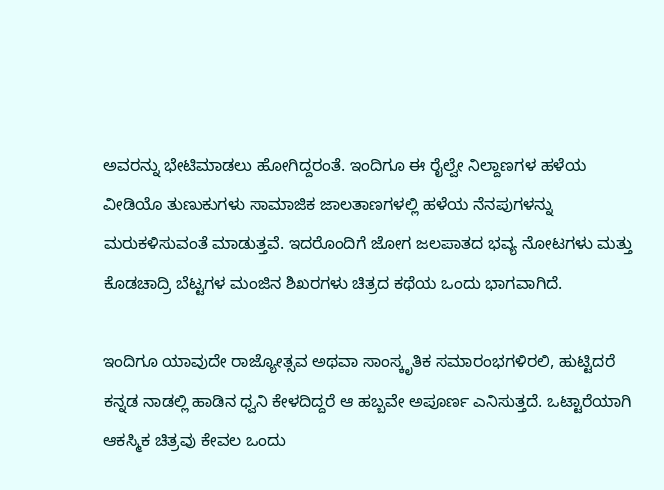ಅವರನ್ನು ಭೇಟಿಮಾಡಲು ಹೋಗಿದ್ದರಂತೆ. ಇಂದಿಗೂ ಈ ರೈಲ್ವೇ ನಿಲ್ದಾಣಗಳ ಹಳೆಯ ವೀಡಿಯೊ ತುಣುಕುಗಳು ಸಾಮಾಜಿಕ ಜಾಲತಾಣಗಳಲ್ಲಿ ಹಳೆಯ ನೆನಪುಗಳನ್ನು ಮರುಕಳಿಸುವಂತೆ ಮಾಡುತ್ತವೆ. ಇದರೊಂದಿಗೆ ಜೋಗ ಜಲಪಾತದ ಭವ್ಯ ನೋಟಗಳು ಮತ್ತು ಕೊಡಚಾದ್ರಿ ಬೆಟ್ಟಗಳ ಮಂಜಿನ ಶಿಖರಗಳು ಚಿತ್ರದ ಕಥೆಯ ಒಂದು ಭಾಗವಾಗಿದೆ.

ಇಂದಿಗೂ ಯಾವುದೇ ರಾಜ್ಯೋತ್ಸವ ಅಥವಾ ಸಾಂಸ್ಕೃತಿಕ ಸಮಾರಂಭಗಳಿರಲಿ, ಹುಟ್ಟಿದರೆ ಕನ್ನಡ ನಾಡಲ್ಲಿ ಹಾಡಿನ ಧ್ವನಿ ಕೇಳದಿದ್ದರೆ ಆ ಹಬ್ಬವೇ ಅಪೂರ್ಣ ಎನಿಸುತ್ತದೆ. ಒಟ್ಟಾರೆಯಾಗಿ ಆಕಸ್ಮಿಕ ಚಿತ್ರವು ಕೇವಲ ಒಂದು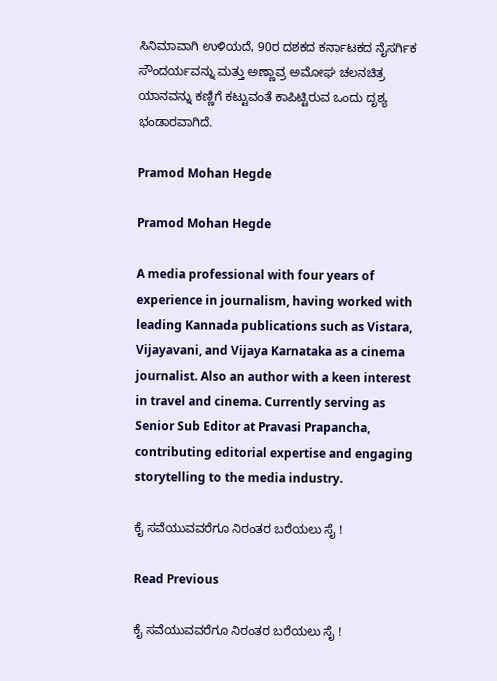ಸಿನಿಮಾವಾಗಿ ಉಳಿಯದೆ, 90ರ ದಶಕದ ಕರ್ನಾಟಕದ ನೈಸರ್ಗಿಕ ಸೌಂದರ್ಯವನ್ನು ಮತ್ತು ಅಣ್ಣಾವ್ರ ಅಮೋಘ ಚಲನಚಿತ್ರ ಯಾನವನ್ನು ಕಣ್ಣಿಗೆ ಕಟ್ಟುವಂತೆ ಕಾಪಿಟ್ಟಿರುವ ಒಂದು ದೃಶ್ಯ ಭಂಡಾರವಾಗಿದೆ.

Pramod Mohan Hegde

Pramod Mohan Hegde

A media professional with four years of experience in journalism, having worked with leading Kannada publications such as Vistara, Vijayavani, and Vijaya Karnataka as a cinema journalist. Also an author with a keen interest in travel and cinema. Currently serving as Senior Sub Editor at Pravasi Prapancha, contributing editorial expertise and engaging storytelling to the media industry.

ಕೈ ಸವೆಯುವವರೆಗೂ ನಿರಂತರ ಬರೆಯಲು ಸೈ !

Read Previous

ಕೈ ಸವೆಯುವವರೆಗೂ ನಿರಂತರ ಬರೆಯಲು ಸೈ !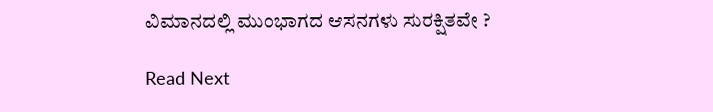ವಿಮಾನದಲ್ಲಿ ಮುಂಭಾಗದ ಆಸನಗಳು ಸುರಕ್ಷಿತವೇ ?

Read Next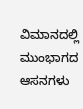ವಿಮಾನದಲ್ಲಿ ಮುಂಭಾಗದ ಆಸನಗಳು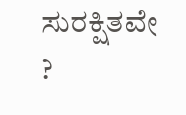ಸುರಕ್ಷಿತವೇ ?